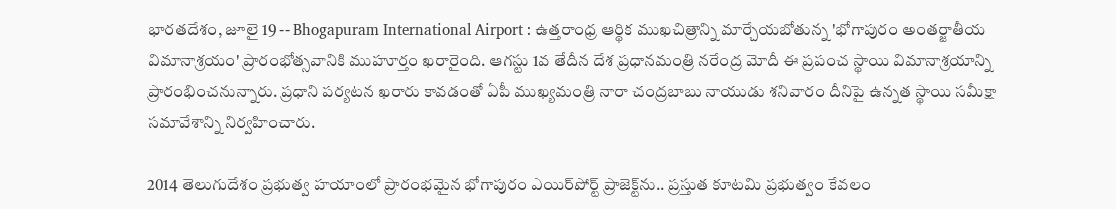భారతదేశం, జూలై 19 -- Bhogapuram International Airport : ఉత్తరాంధ్ర ఆర్థిక ముఖచిత్రాన్ని మార్చేయబోతున్న 'భోగాపురం అంతర్జాతీయ విమానాశ్రయం' ప్రారంభోత్సవానికి ముహూర్తం ఖరారైంది. ఆగస్టు 1వ తేదీన దేశ ప్రధానమంత్రి నరేంద్ర మోదీ ఈ ప్రపంచ స్థాయి విమానాశ్రయాన్ని ప్రారంభించనున్నారు. ప్రధాని పర్యటన ఖరారు కావడంతో ఏపీ ముఖ్యమంత్రి నారా చంద్రబాబు నాయుడు శనివారం దీనిపై ఉన్నత స్థాయి సమీక్షా సమావేశాన్ని నిర్వహించారు.

2014 తెలుగుదేశం ప్రభుత్వ హయాంలో ప్రారంభమైన భోగాపురం ఎయిర్‌పోర్ట్ ప్రాజెక్ట్‌ను.. ప్రస్తుత కూటమి ప్రభుత్వం కేవలం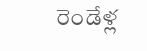రెండేళ్ల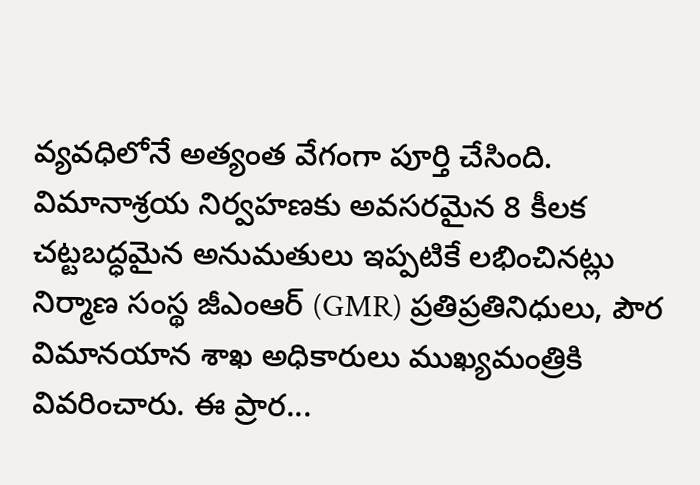వ్యవధిలోనే అత్యంత వేగంగా పూర్తి చేసింది. విమానాశ్రయ నిర్వహణకు అవసరమైన 8 కీలక చట్టబద్ధమైన అనుమతులు ఇప్పటికే లభించినట్లు నిర్మాణ సంస్థ జీఎంఆర్ (GMR) ప్రతిప్రతినిధులు, పౌర విమానయాన శాఖ అధికారులు ముఖ్యమంత్రికి వివరించారు. ఈ ప్రార...